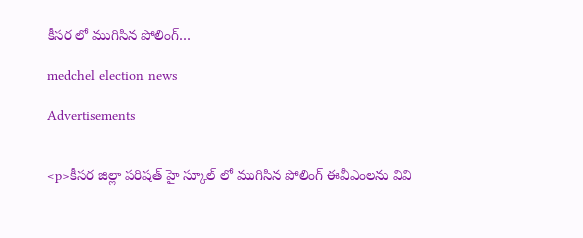కీసర లో ముగిసిన పోలింగ్…

medchel election news

Advertisements


<p>కీసర జిల్లా పరిషత్ హై స్కూల్ లో ముగిసిన పోలింగ్ ఈవీఎంలను వివి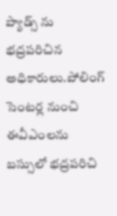ప్యాడ్స్ ను భద్రపరిచిన అధికారులు.పోలింగ్ సెంటర్ల నుంచి ఈవీఎంలను బస్సులో భద్రపరిచి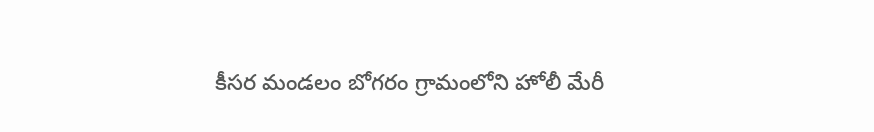కీసర మండలం బోగరం గ్రామంలోని హోలీ మేరీ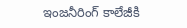ఇంజనీరింగ్ కాలేజీకి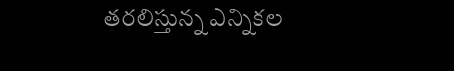తరలిస్తున్న ఎన్నికల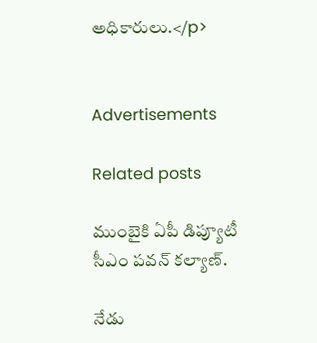అధికారులు.</p>


Advertisements

Related posts

ముంబైకి ఏపీ డిప్యూటీ సీఎం పవన్ కల్యాణ్‌.

నేడు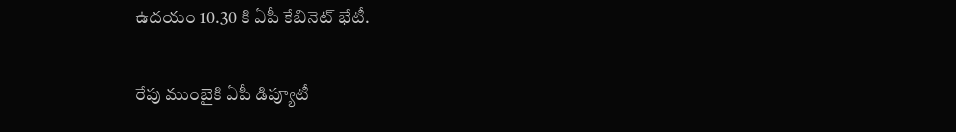ఉదయం 10.30 కి ఏపీ కేబినెట్ భేటీ.

రేపు ముంబైకి ఏపీ డిప్యూటీ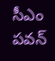సీఎం పవన్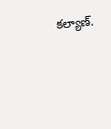కల్యాణ్‌.